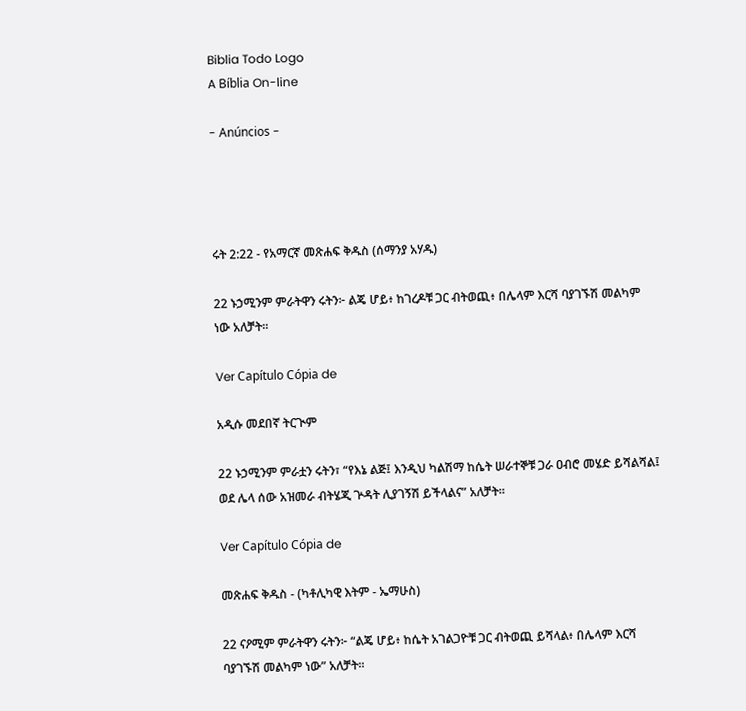Biblia Todo Logo
A Bíblia On-line

- Anúncios -




ሩት 2:22 - የአማርኛ መጽሐፍ ቅዱስ (ሰማንያ አሃዱ)

22 ኑኃሚንም ምራትዋን ሩትን፦ ልጄ ሆይ፥ ከገረዶቹ ጋር ብትወጪ፥ በሌላም እርሻ ባያገኙሽ መልካም ነው አለቻት።

Ver Capítulo Cópia de

አዲሱ መደበኛ ትርጒም

22 ኑኃሚንም ምራቷን ሩትን፣ “የእኔ ልጅ፤ እንዲህ ካልሽማ ከሴት ሠራተኞቹ ጋራ ዐብሮ መሄድ ይሻልሻል፤ ወደ ሌላ ሰው አዝመራ ብትሄጂ ጕዳት ሊያገኝሽ ይችላልና” አለቻት።

Ver Capítulo Cópia de

መጽሐፍ ቅዱስ - (ካቶሊካዊ እትም - ኤማሁስ)

22 ናዖሚም ምራትዋን ሩትን፦ “ልጄ ሆይ፥ ከሴት አገልጋዮቹ ጋር ብትወጪ ይሻላል፥ በሌላም እርሻ ባያገኙሽ መልካም ነው” አለቻት።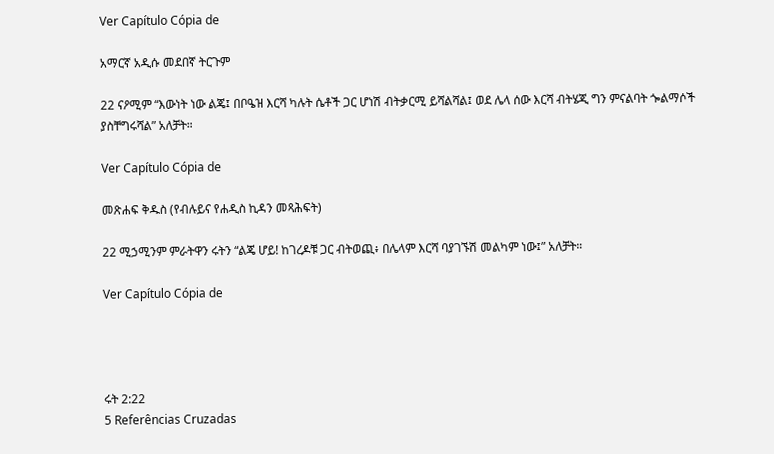Ver Capítulo Cópia de

አማርኛ አዲሱ መደበኛ ትርጉም

22 ናዖሚም “እውነት ነው ልጄ፤ በቦዔዝ እርሻ ካሉት ሴቶች ጋር ሆነሽ ብትቃርሚ ይሻልሻል፤ ወደ ሌላ ሰው እርሻ ብትሄጂ ግን ምናልባት ጐልማሶች ያስቸግሩሻል” አለቻት።

Ver Capítulo Cópia de

መጽሐፍ ቅዱስ (የብሉይና የሐዲስ ኪዳን መጻሕፍት)

22 ሚኃሚንም ምራትዋን ሩትን “ልጄ ሆይ! ከገረዶቹ ጋር ብትወጪ፥ በሌላም እርሻ ባያገኙሽ መልካም ነው፤” አለቻት።

Ver Capítulo Cópia de




ሩት 2:22
5 Referências Cruzadas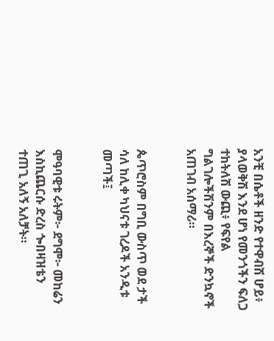አንቺ በሴቶች ዘንድ የተዋብሽ ሆይ፥ ያላወቅሽ እንደ ሆነ የመንጎችን ፍለጋ ተከትለሽ ውጪ፥ የፍየል ግልገሎችሽንም በእረኞች ድንኳኖች አጠገብ አሰማሪ።


ጴጥሮስም በግቢ ውስጥ ወደ ታች ሳለ ከሊቀ ካህናቱ ገረዶች አንዲቱ መጣች፤


ሞዓባዊቱ ሩትም፦ ደግሞ፦ መከሬን እስኪጨርሱ ድረስ ጐበዛዝቴን ተጠጊ አለኝ አለቻት።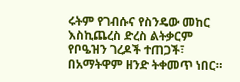ሩትም የገብሱና የስንዴው መከር እስኪጨረስ ድረስ ልትቃርም የቦዔዝን ገረዶች ተጠጋች፣ በአማትዋም ዘንድ ትቀመጥ ነበር።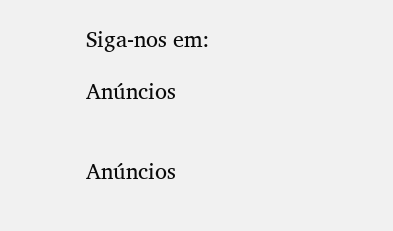Siga-nos em:

Anúncios


Anúncios